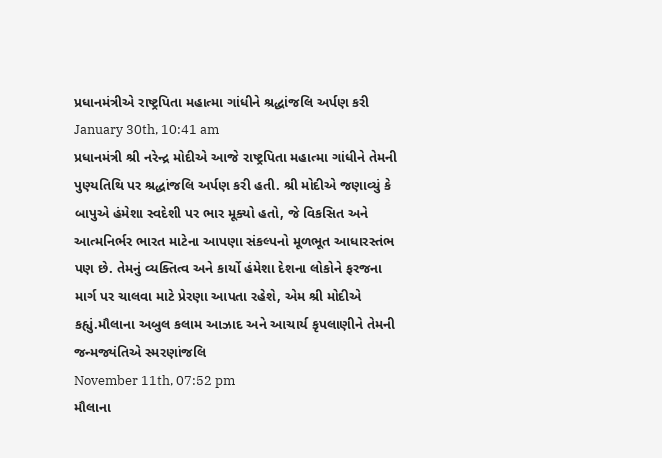પ્રધાનમંત્રીએ રાષ્ટ્રપિતા મહાત્મા ગાંધીને શ્રદ્ધાંજલિ અર્પણ કરી
January 30th, 10:41 am
પ્રધાનમંત્રી શ્રી નરેન્દ્ર મોદીએ આજે રાષ્ટ્રપિતા મહાત્મા ગાંધીને તેમની પુણ્યતિથિ પર શ્રદ્ધાંજલિ અર્પણ કરી હતી. શ્રી મોદીએ જણાવ્યું કે બાપુએ હંમેશા સ્વદેશી પર ભાર મૂક્યો હતો, જે વિકસિત અને આત્મનિર્ભર ભારત માટેના આપણા સંકલ્પનો મૂળભૂત આધારસ્તંભ પણ છે. તેમનું વ્યક્તિત્વ અને કાર્યો હંમેશા દેશના લોકોને ફરજના માર્ગ પર ચાલવા માટે પ્રેરણા આપતા રહેશે, એમ શ્રી મોદીએ કહ્યું.મૌલાના અબુલ કલામ આઝાદ અને આચાર્ય કૃપલાણીને તેમની જન્મજ્યંતિએ સ્મરણાંજલિ
November 11th, 07:52 pm
મૌલાના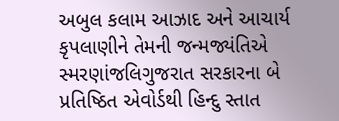અબુલ કલામ આઝાદ અને આચાર્ય કૃપલાણીને તેમની જન્મજ્યંતિએ સ્મરણાંજલિગુજરાત સરકારના બે પ્રતિષ્ઠિત એવોર્ડથી હિન્દુ સ્તાત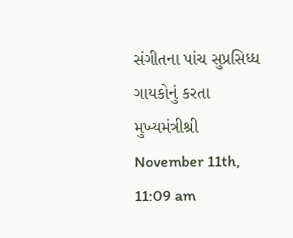સંગીતના પાંચ સુપ્રસિધ્ધ ગાયકોનું કરતા મુખ્યમંત્રીશ્રી
November 11th, 11:09 am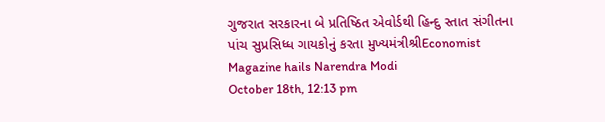ગુજરાત સરકારના બે પ્રતિષ્ઠિત એવોર્ડથી હિન્દુ સ્તાત સંગીતના પાંચ સુપ્રસિધ્ધ ગાયકોનું કરતા મુખ્યમંત્રીશ્રીEconomist Magazine hails Narendra Modi
October 18th, 12:13 pm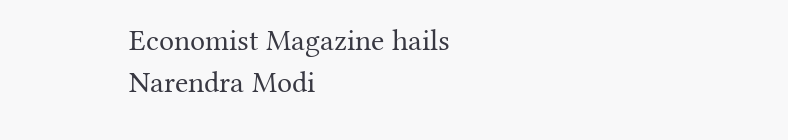Economist Magazine hails Narendra Modi